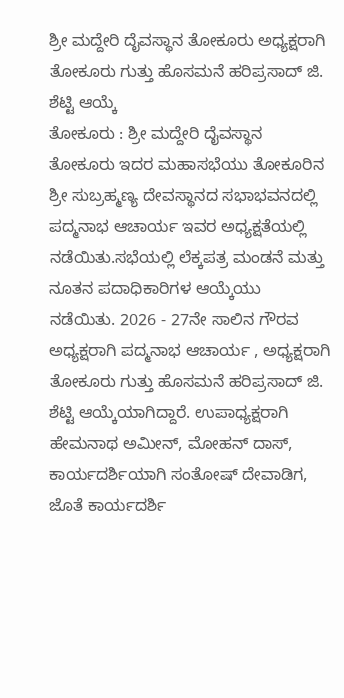ಶ್ರೀ ಮದ್ದೇರಿ ದೈವಸ್ಥಾನ ತೋಕೂರು ಅಧ್ಯಕ್ಷರಾಗಿ ತೋಕೂರು ಗುತ್ತು ಹೊಸಮನೆ ಹರಿಪ್ರಸಾದ್ ಜಿ. ಶೆಟ್ಟಿ ಆಯ್ಕೆ
ತೋಕೂರು : ಶ್ರೀ ಮದ್ದೇರಿ ದೈವಸ್ಥಾನ ತೋಕೂರು ಇದರ ಮಹಾಸಭೆಯು ತೋಕೂರಿನ ಶ್ರೀ ಸುಬ್ರಹ್ಮಣ್ಯ ದೇವಸ್ಥಾನದ ಸಭಾಭವನದಲ್ಲಿ ಪದ್ಮನಾಭ ಆಚಾರ್ಯ ಇವರ ಅಧ್ಯಕ್ಷತೆಯಲ್ಲಿ ನಡೆಯಿತು.ಸಭೆಯಲ್ಲಿ ಲೆಕ್ಕಪತ್ರ ಮಂಡನೆ ಮತ್ತು ನೂತನ ಪದಾಧಿಕಾರಿಗಳ ಆಯ್ಕೆಯು ನಡೆಯಿತು. 2026 - 27ನೇ ಸಾಲಿನ ಗೌರವ ಅಧ್ಯಕ್ಷರಾಗಿ ಪದ್ಮನಾಭ ಆಚಾರ್ಯ , ಅಧ್ಯಕ್ಷರಾಗಿ ತೋಕೂರು ಗುತ್ತು ಹೊಸಮನೆ ಹರಿಪ್ರಸಾದ್ ಜಿ. ಶೆಟ್ಟಿ ಆಯ್ಕೆಯಾಗಿದ್ದಾರೆ. ಉಪಾಧ್ಯಕ್ಷರಾಗಿ ಹೇಮನಾಥ ಅಮೀನ್, ಮೋಹನ್ ದಾಸ್, ಕಾರ್ಯದರ್ಶಿಯಾಗಿ ಸಂತೋಷ್ ದೇವಾಡಿಗ, ಜೊತೆ ಕಾರ್ಯದರ್ಶಿ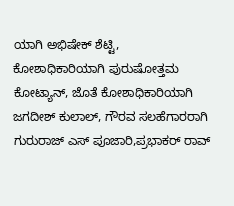ಯಾಗಿ ಅಭಿಷೇಕ್ ಶೆಟ್ಟಿ, ಕೋಶಾಧಿಕಾರಿಯಾಗಿ ಪುರುಷೋತ್ತಮ ಕೋಟ್ಯಾನ್, ಜೊತೆ ಕೋಶಾಧಿಕಾರಿಯಾಗಿ ಜಗದೀಶ್ ಕುಲಾಲ್, ಗೌರವ ಸಲಹೆಗಾರರಾಗಿ ಗುರುರಾಜ್ ಎಸ್ ಪೂಜಾರಿ,ಪ್ರಭಾಕರ್ ರಾವ್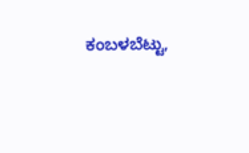ಕಂಬಳಬೆಟ್ಟು,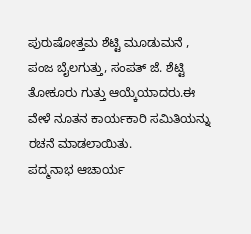ಪುರುಷೋತ್ತಮ ಶೆಟ್ಟಿ ಮೂಡುಮನೆ , ಪಂಜ ಬೈಲಗುತ್ತು, ಸಂಪತ್ ಜೆ. ಶೆಟ್ಟಿ ತೋಕೂರು ಗುತ್ತು ಆಯ್ಕೆಯಾದರು.ಈ ವೇಳೆ ನೂತನ ಕಾರ್ಯಕಾರಿ ಸಮಿತಿಯನ್ನು ರಚನೆ ಮಾಡಲಾಯಿತು.
ಪದ್ಮನಾಭ ಆಚಾರ್ಯ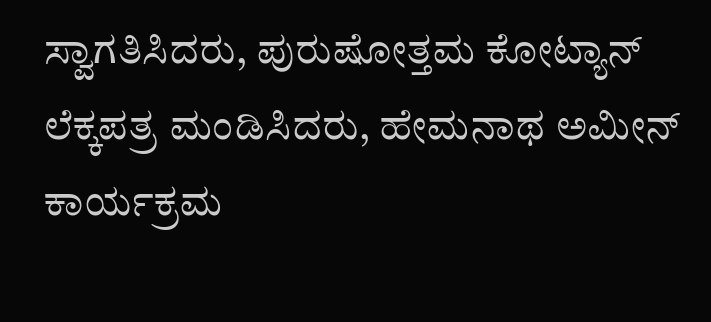ಸ್ವಾಗತಿಸಿದರು, ಪುರುಷೋತ್ತಮ ಕೋಟ್ಯಾನ್ ಲೆಕ್ಕಪತ್ರ ಮಂಡಿಸಿದರು, ಹೇಮನಾಥ ಅಮೀನ್ ಕಾರ್ಯಕ್ರಮ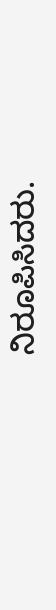ನಿರೂಪಿಸಿದರು.